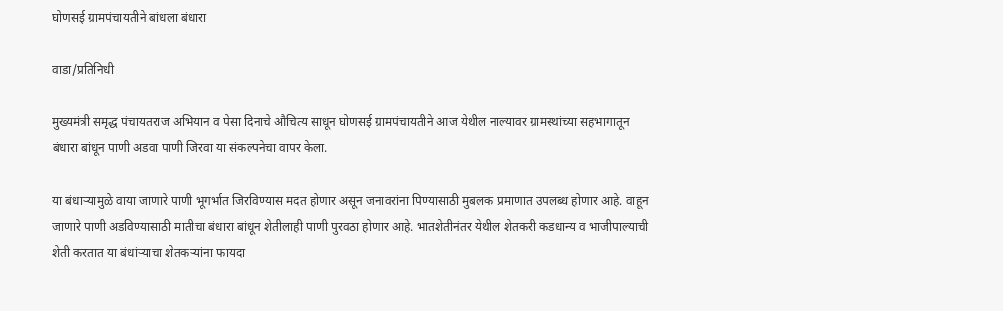घोणसई ग्रामपंचायतीने बांधला बंधारा

वाडा/प्रतिनिधी

मुख्यमंत्री समृद्ध पंचायतराज अभियान व पेसा दिनाचे औचित्य साधून घोणसई ग्रामपंचायतीने आज येथील नाल्यावर ग्रामस्थांच्या सहभागातून बंधारा बांधून पाणी अडवा पाणी जिरवा या संकल्पनेचा वापर केला.

या बंधाऱ्यामुळे वाया जाणारे पाणी भूगर्भात जिरविण्यास मदत होणार असून जनावरांना पिण्यासाठी मुबलक प्रमाणात उपलब्ध होणार आहे. वाहून जाणारे पाणी अडविण्यासाठी मातीचा बंधारा बांधून शेतीलाही पाणी पुरवठा होणार आहे. भातशेतीनंतर येथील शेतकरी कडधान्य व भाजीपाल्याची शेती करतात या बंधांऱ्याचा शेतकऱ्यांना फायदा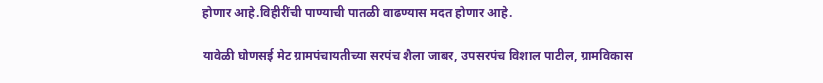होणार आहे.विहीरींची पाण्याची पातळी वाढण्यास मदत होणार आहे.

यावेळी घोणसई मेट ग्रामपंचायतीच्या सरपंच शैला जाबर, उपसरपंच विशाल पाटील, ग्रामविकास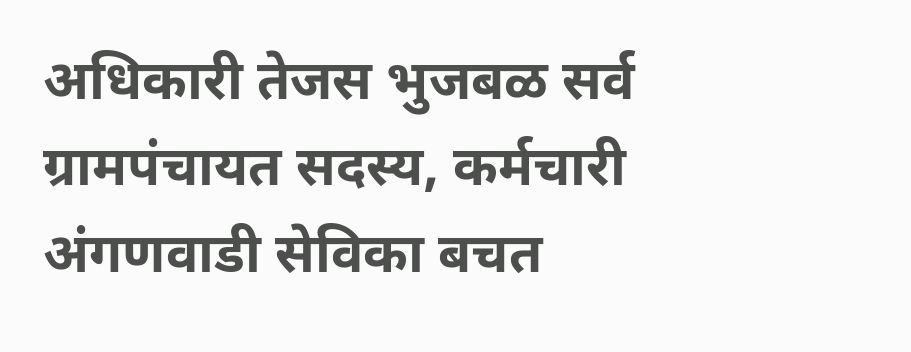अधिकारी तेजस भुजबळ सर्व ग्रामपंचायत सदस्य, कर्मचारी अंगणवाडी सेविका बचत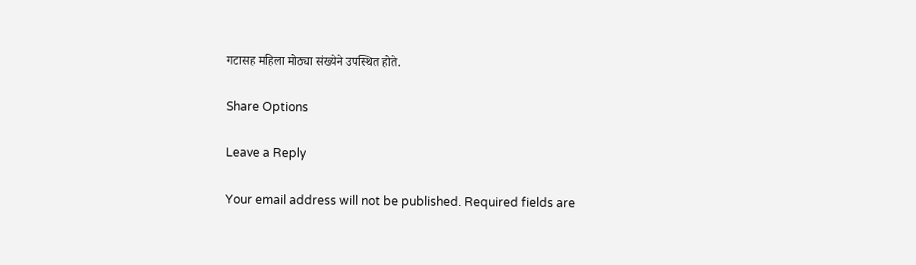गटासह महिला मोठ्या संख्येने उपस्थित होते.

Share Options

Leave a Reply

Your email address will not be published. Required fields are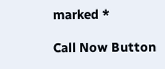marked *

Call Now Button